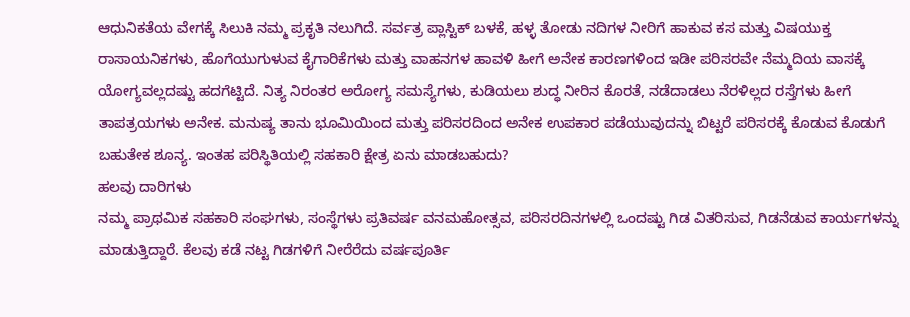ಆಧುನಿಕತೆಯ ವೇಗಕ್ಕೆ ಸಿಲುಕಿ ನಮ್ಮ ಪ್ರಕೃತಿ ನಲುಗಿದೆ. ಸರ್ವತ್ರ ಪ್ಲಾಸ್ಟಿಕ್ ಬಳಕೆ, ಹಳ್ಳ ತೋಡು ನದಿಗಳ ನೀರಿಗೆ ಹಾಕುವ ಕಸ ಮತ್ತು ವಿಷಯುಕ್ತ ರಾಸಾಯನಿಕಗಳು, ಹೊಗೆಯುಗುಳುವ ಕೈಗಾರಿಕೆಗಳು ಮತ್ತು ವಾಹನಗಳ ಹಾವಳಿ ಹೀಗೆ ಅನೇಕ ಕಾರಣಗಳಿಂದ ಇಡೀ ಪರಿಸರವೇ ನೆಮ್ಮದಿಯ ವಾಸಕ್ಕೆ ಯೋಗ್ಯವಲ್ಲದಷ್ಟು ಹದಗೆಟ್ಟಿದೆ. ನಿತ್ಯ ನಿರಂತರ ಅರೋಗ್ಯ ಸಮಸ್ಯೆಗಳು, ಕುಡಿಯಲು ಶುದ್ಧ ನೀರಿನ ಕೊರತೆ, ನಡೆದಾಡಲು ನೆರಳಿಲ್ಲದ ರಸ್ತೆಗಳು ಹೀಗೆ ತಾಪತ್ರಯಗಳು ಅನೇಕ. ಮನುಷ್ಯ ತಾನು ಭೂಮಿಯಿಂದ ಮತ್ತು ಪರಿಸರದಿಂದ ಅನೇಕ ಉಪಕಾರ ಪಡೆಯುವುದನ್ನು ಬಿಟ್ಟರೆ ಪರಿಸರಕ್ಕೆ ಕೊಡುವ ಕೊಡುಗೆ ಬಹುತೇಕ ಶೂನ್ಯ. ಇಂತಹ ಪರಿಸ್ಥಿತಿಯಲ್ಲಿ ಸಹಕಾರಿ ಕ್ಷೇತ್ರ ಏನು ಮಾಡಬಹುದು?
ಹಲವು ದಾರಿಗಳು
ನಮ್ಮ ಪ್ರಾಥಮಿಕ ಸಹಕಾರಿ ಸಂಘಗಳು, ಸಂಸ್ಥೆಗಳು ಪ್ರತಿವರ್ಷ ವನಮಹೋತ್ಸವ, ಪರಿಸರದಿನಗಳಲ್ಲಿ ಒಂದಷ್ಟು ಗಿಡ ವಿತರಿಸುವ, ಗಿಡನೆಡುವ ಕಾರ್ಯಗಳನ್ನು ಮಾಡುತ್ತಿದ್ದಾರೆ. ಕೆಲವು ಕಡೆ ನಟ್ಟ ಗಿಡಗಳಿಗೆ ನೀರೆರೆದು ವರ್ಷಪೂರ್ತಿ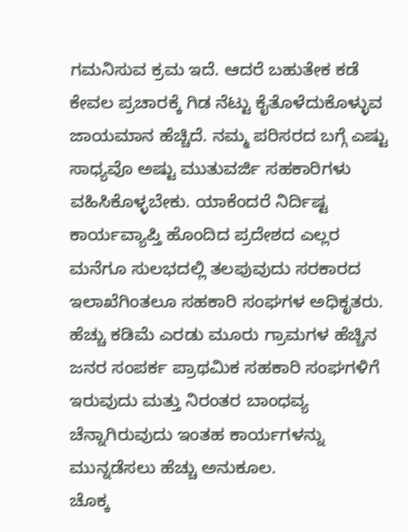ಗಮನಿಸುವ ಕ್ರಮ ಇದೆ. ಆದರೆ ಬಹುತೇಕ ಕಡೆ ಕೇವಲ ಪ್ರಚಾರಕ್ಕೆ ಗಿಡ ನೆಟ್ಟು ಕೈತೊಳೆದುಕೊಳ್ಳುವ ಜಾಯಮಾನ ಹೆಚ್ಚಿದೆ. ನಮ್ಮ ಪರಿಸರದ ಬಗ್ಗೆ ಎಷ್ಟು ಸಾಧ್ಯವೊ ಅಷ್ಟು ಮುತುವರ್ಜಿ ಸಹಕಾರಿಗಳು ವಹಿಸಿಕೊಳ್ಳಬೇಕು. ಯಾಕೆಂದರೆ ನಿರ್ದಿಷ್ಟ ಕಾರ್ಯವ್ಯಾಪ್ತಿ ಹೊಂದಿದ ಪ್ರದೇಶದ ಎಲ್ಲರ ಮನೆಗೂ ಸುಲಭದಲ್ಲಿ ತಲಪುವುದು ಸರಕಾರದ ಇಲಾಖೆಗಿಂತಲೂ ಸಹಕಾರಿ ಸಂಘಗಳ ಅಧಿಕೃತರು. ಹೆಚ್ಚು ಕಡಿಮೆ ಎರಡು ಮೂರು ಗ್ರಾಮಗಳ ಹೆಚ್ಚಿನ ಜನರ ಸಂಪರ್ಕ ಪ್ರಾಥಮಿಕ ಸಹಕಾರಿ ಸಂಘಗಳಿಗೆ ಇರುವುದು ಮತ್ತು ನಿರಂತರ ಬಾಂಧವ್ಯ ಚೆನ್ನಾಗಿರುವುದು ಇಂತಹ ಕಾರ್ಯಗಳನ್ನು ಮುನ್ನಡೆಸಲು ಹೆಚ್ಚು ಅನುಕೂಲ.
ಚೊಕ್ಕ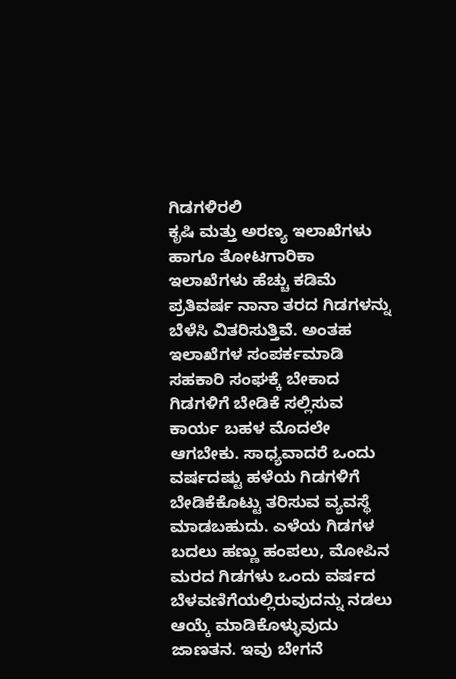ಗಿಡಗಳಿರಲಿ
ಕೃಷಿ ಮತ್ತು ಅರಣ್ಯ ಇಲಾಖೆಗಳು ಹಾಗೂ ತೋಟಗಾರಿಕಾ ಇಲಾಖೆಗಳು ಹೆಚ್ಚು ಕಡಿಮೆ ಪ್ರತಿವರ್ಷ ನಾನಾ ತರದ ಗಿಡಗಳನ್ನು ಬೆಳೆಸಿ ವಿತರಿಸುತ್ತಿವೆ. ಅಂತಹ ಇಲಾಖೆಗಳ ಸಂಪರ್ಕಮಾಡಿ ಸಹಕಾರಿ ಸಂಘಕ್ಕೆ ಬೇಕಾದ ಗಿಡಗಳಿಗೆ ಬೇಡಿಕೆ ಸಲ್ಲಿಸುವ ಕಾರ್ಯ ಬಹಳ ಮೊದಲೇ ಆಗಬೇಕು. ಸಾಧ್ಯವಾದರೆ ಒಂದು ವರ್ಷದಷ್ಟು ಹಳೆಯ ಗಿಡಗಳಿಗೆ ಬೇಡಿಕೆಕೊಟ್ಟು ತರಿಸುವ ವ್ಯವಸ್ಥೆ ಮಾಡಬಹುದು. ಎಳೆಯ ಗಿಡಗಳ ಬದಲು ಹಣ್ಣು ಹಂಪಲು, ಮೋಪಿನ ಮರದ ಗಿಡಗಳು ಒಂದು ವರ್ಷದ ಬೆಳವಣಿಗೆಯಲ್ಲಿರುವುದನ್ನು ನಡಲು ಆಯ್ಕೆ ಮಾಡಿಕೊಳ್ಳುವುದು ಜಾಣತನ. ಇವು ಬೇಗನೆ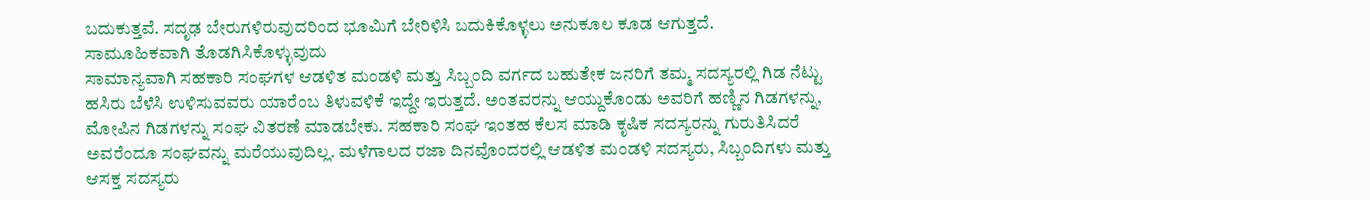ಬದುಕುತ್ತವೆ. ಸದೃಢ ಬೇರುಗಳಿರುವುದರಿಂದ ಭೂಮಿಗೆ ಬೇರಿಳಿಸಿ ಬದುಕಿಕೊಳ್ಳಲು ಅನುಕೂಲ ಕೂಡ ಆಗುತ್ತದೆ.
ಸಾಮೂಹಿಕವಾಗಿ ತೊಡಗಿಸಿಕೊಳ್ಳುವುದು
ಸಾಮಾನ್ಯವಾಗಿ ಸಹಕಾರಿ ಸಂಘಗಳ ಆಡಳಿತ ಮಂಡಳಿ ಮತ್ತು ಸಿಬ್ಬಂದಿ ವರ್ಗದ ಬಹುತೇಕ ಜನರಿಗೆ ತಮ್ಮ ಸದಸ್ಯರಲ್ಲಿ ಗಿಡ ನೆಟ್ಟು ಹಸಿರು ಬೆಳೆಸಿ ಉಳಿಸುವವರು ಯಾರೆಂಬ ತಿಳುವಳಿಕೆ ಇದ್ದೇ ಇರುತ್ತದೆ. ಅಂತವರನ್ನು ಆಯ್ದುಕೊಂಡು ಅವರಿಗೆ ಹಣ್ಣಿನ ಗಿಡಗಳನ್ನು, ಮೋಪಿನ ಗಿಡಗಳನ್ನು ಸಂಘ ವಿತರಣೆ ಮಾಡಬೇಕು. ಸಹಕಾರಿ ಸಂಘ ಇಂತಹ ಕೆಲಸ ಮಾಡಿ ಕೃಷಿಕ ಸದಸ್ಯರನ್ನು ಗುರುತಿಸಿದರೆ ಅವರೆಂದೂ ಸಂಘವನ್ನು ಮರೆಯುವುದಿಲ್ಲ. ಮಳೆಗಾಲದ ರಜಾ ದಿನವೊಂದರಲ್ಲಿ ಆಡಳಿತ ಮಂಡಳಿ ಸದಸ್ಯರು, ಸಿಬ್ಬಂದಿಗಳು ಮತ್ತು ಆಸಕ್ತ ಸದಸ್ಯರು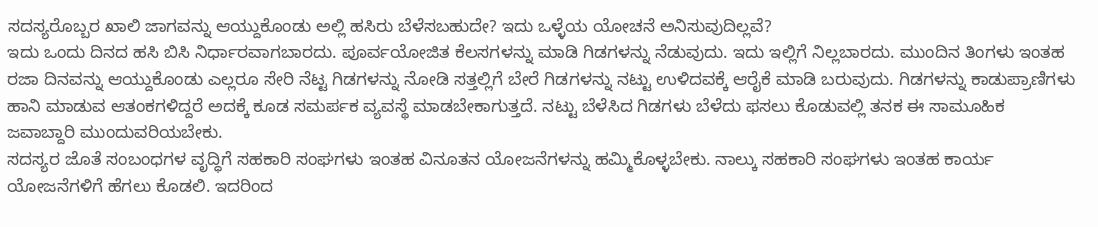ಸದಸ್ಯರೊಬ್ಬರ ಖಾಲಿ ಜಾಗವನ್ನು ಆಯ್ದುಕೊಂಡು ಅಲ್ಲಿ ಹಸಿರು ಬೆಳೆಸಬಹುದೇ? ಇದು ಒಳ್ಳೆಯ ಯೋಚನೆ ಅನಿಸುವುದಿಲ್ಲವೆ?
ಇದು ಒಂದು ದಿನದ ಹಸಿ ಬಿಸಿ ನಿರ್ಧಾರವಾಗಬಾರದು. ಪೂರ್ವಯೋಜಿತ ಕೆಲಸಗಳನ್ನು ಮಾಡಿ ಗಿಡಗಳನ್ನು ನೆಡುವುದು. ಇದು ಇಲ್ಲಿಗೆ ನಿಲ್ಲಬಾರದು. ಮುಂದಿನ ತಿಂಗಳು ಇಂತಹ ರಜಾ ದಿನವನ್ನು ಆಯ್ದುಕೊಂಡು ಎಲ್ಲರೂ ಸೇರಿ ನೆಟ್ಟ ಗಿಡಗಳನ್ನು ನೋಡಿ ಸತ್ತಲ್ಲಿಗೆ ಬೇರೆ ಗಿಡಗಳನ್ನು ನಟ್ಟು ಉಳಿದವಕ್ಕೆ ಆರೈಕೆ ಮಾಡಿ ಬರುವುದು. ಗಿಡಗಳನ್ನು ಕಾಡುಪ್ರಾಣಿಗಳು ಹಾನಿ ಮಾಡುವ ಆತಂಕಗಳಿದ್ದರೆ ಅದಕ್ಕೆ ಕೂಡ ಸಮರ್ಪಕ ವ್ಯವಸ್ಥೆ ಮಾಡಬೇಕಾಗುತ್ತದೆ. ನಟ್ಟು ಬೆಳೆಸಿದ ಗಿಡಗಳು ಬೆಳೆದು ಫಸಲು ಕೊಡುವಲ್ಲಿ ತನಕ ಈ ಸಾಮೂಹಿಕ ಜವಾಬ್ದಾರಿ ಮುಂದುವರಿಯಬೇಕು.
ಸದಸ್ಯರ ಜೊತೆ ಸಂಬಂಧಗಳ ವೃದ್ಧಿಗೆ ಸಹಕಾರಿ ಸಂಘಗಳು ಇಂತಹ ವಿನೂತನ ಯೋಜನೆಗಳನ್ನು ಹಮ್ಮಿಕೊಳ್ಳಬೇಕು. ನಾಲ್ಕು ಸಹಕಾರಿ ಸಂಘಗಳು ಇಂತಹ ಕಾರ್ಯ ಯೋಜನೆಗಳಿಗೆ ಹೆಗಲು ಕೊಡಲಿ. ಇದರಿಂದ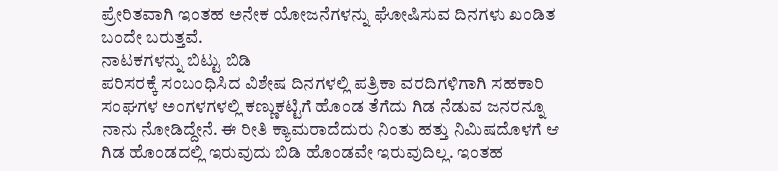ಪ್ರೇರಿತವಾಗಿ ಇಂತಹ ಅನೇಕ ಯೋಜನೆಗಳನ್ನು ಘೋಷಿಸುವ ದಿನಗಳು ಖಂಡಿತ ಬಂದೇ ಬರುತ್ತವೆ.
ನಾಟಕಗಳನ್ನು ಬಿಟ್ಟು ಬಿಡಿ
ಪರಿಸರಕ್ಕೆ ಸಂಬಂಧಿಸಿದ ವಿಶೇಷ ದಿನಗಳಲ್ಲಿ ಪತ್ರಿಕಾ ವರದಿಗಳಿಗಾಗಿ ಸಹಕಾರಿ ಸಂಘಗಳ ಅಂಗಳಗಳಲ್ಲಿ ಕಣ್ಣುಕಟ್ಟಿಗೆ ಹೊಂಡ ತೆಗೆದು ಗಿಡ ನೆಡುವ ಜನರನ್ನೂ ನಾನು ನೋಡಿದ್ದೇನೆ. ಈ ರೀತಿ ಕ್ಯಾಮರಾದೆದುರು ನಿಂತು ಹತ್ತು ನಿಮಿಷದೊಳಗೆ ಆ ಗಿಡ ಹೊಂಡದಲ್ಲಿ ಇರುವುದು ಬಿಡಿ ಹೊಂಡವೇ ಇರುವುದಿಲ್ಲ. ಇಂತಹ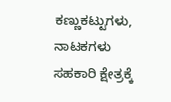ಕಣ್ಣುಕಟ್ಟುಗಳು, ನಾಟಕಗಳು ಸಹಕಾರಿ ಕ್ಷೇತ್ರಕ್ಕೆ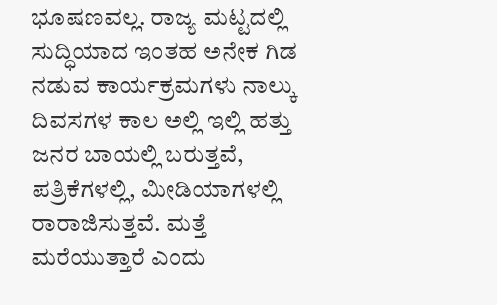ಭೂಷಣವಲ್ಲ. ರಾಜ್ಯ ಮಟ್ಟದಲ್ಲಿ ಸುದ್ಧಿಯಾದ ಇಂತಹ ಅನೇಕ ಗಿಡ ನಡುವ ಕಾರ್ಯಕ್ರಮಗಳು ನಾಲ್ಕು ದಿವಸಗಳ ಕಾಲ ಅಲ್ಲಿ ಇಲ್ಲಿ ಹತ್ತು ಜನರ ಬಾಯಲ್ಲಿ ಬರುತ್ತವೆ, ಪತ್ರಿಕೆಗಳಲ್ಲಿ, ಮೀಡಿಯಾಗಳಲ್ಲಿ ರಾರಾಜಿಸುತ್ತವೆ. ಮತ್ತೆ ಮರೆಯುತ್ತಾರೆ ಎಂದು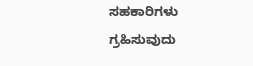ಸಹಕಾರಿಗಳು ಗ್ರಹಿಸುವುದು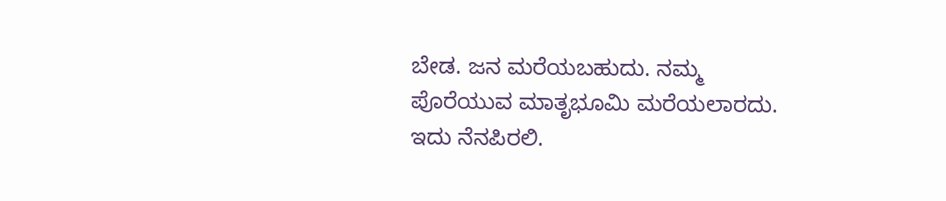ಬೇಡ. ಜನ ಮರೆಯಬಹುದು. ನಮ್ಮ ಪೊರೆಯುವ ಮಾತೃಭೂಮಿ ಮರೆಯಲಾರದು. ಇದು ನೆನಪಿರಲಿ.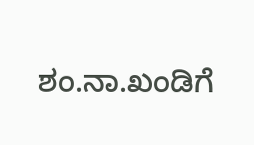ಶಂ.ನಾ.ಖಂಡಿಗೆ